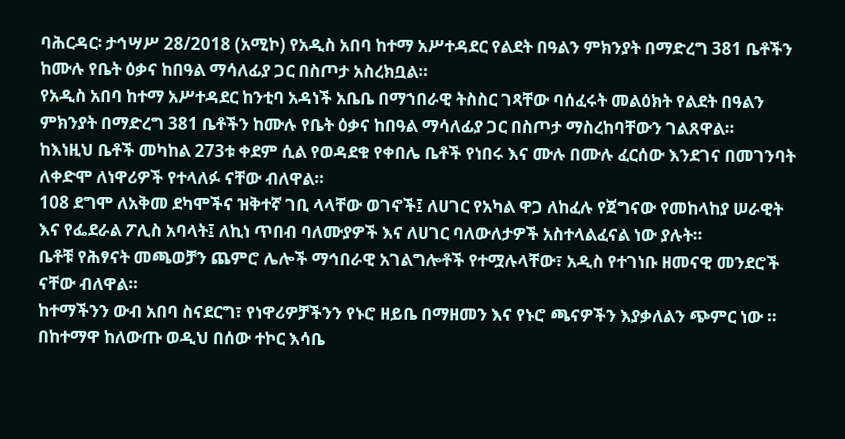ባሕርዳር፡ ታኅሣሥ 28/2018 (አሚኮ) የአዲስ አበባ ከተማ አሥተዳደር የልደት በዓልን ምክንያት በማድረግ 381 ቤቶችን ከሙሉ የቤት ዕቃና ከበዓል ማሳለፊያ ጋር በስጦታ አስረክቧል።
የአዲስ አበባ ከተማ አሥተዳደር ከንቲባ አዳነች አቤቤ በማኀበራዊ ትስስር ገጻቸው ባሰፈሩት መልዕክት የልደት በዓልን ምክንያት በማድረግ 381 ቤቶችን ከሙሉ የቤት ዕቃና ከበዓል ማሳለፊያ ጋር በስጦታ ማስረከባቸውን ገልጸዋል።
ከእነዚህ ቤቶች መካከል 273ቱ ቀደም ሲል የወዳደቁ የቀበሌ ቤቶች የነበሩ እና ሙሉ በሙሉ ፈርሰው እንደገና በመገንባት ለቀድሞ ለነዋሪዎች የተላለፉ ናቸው ብለዋል።
108 ደግሞ ለአቅመ ደካሞችና ዝቅተኛ ገቢ ላላቸው ወገኖች፤ ለሀገር የአካል ዋጋ ለከፈሉ የጀግናው የመከላከያ ሠራዊት እና የፌደራል ፖሊስ አባላት፤ ለኪነ ጥበብ ባለሙያዎች እና ለሀገር ባለውለታዎች አስተላልፈናል ነው ያሉት።
ቤቶቹ የሕፃናት መጫወቻን ጨምሮ ሌሎች ማኅበራዊ አገልግሎቶች የተሟሉላቸው፣ አዲስ የተገነቡ ዘመናዊ መንደሮች ናቸው ብለዋል።
ከተማችንን ውብ አበባ ስናደርግ፣ የነዋሪዎቻችንን የኑሮ ዘይቤ በማዘመን እና የኑሮ ጫናዎችን እያቃለልን ጭምር ነው ።
በከተማዋ ከለውጡ ወዲህ በሰው ተኮር እሳቤ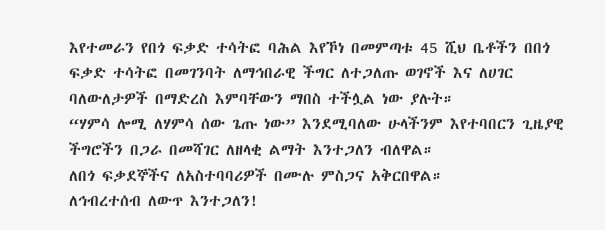እየተመራን የበጎ ፍቃድ ተሳትፎ ባሕል እየኾነ በመምጣቱ 45 ሺህ ቤቶችን በበጎ ፍቃድ ተሳትፎ በመገንባት ለማኅበራዊ ችግር ለተጋለጡ ወገኖች እና ለሀገር ባለውለታዎች በማድረስ እምባቸውን ማበስ ተችሏል ነው ያሉት።
“ሃምሳ ሎሚ ለሃምሳ ሰው ጌጡ ነው” እንደሚባለው ሁላችንም እየተባበርን ጊዜያዊ ችግሮችን በጋራ በመሻገር ለዘላቂ ልማት እንተጋለን ብለዋል።
ለበጎ ፍቃደኞችና ለአስተባባሪዎች በሙሉ ምስጋና አቅርበዋል።
ለኅብረተሰብ ለውጥ እንተጋለን!